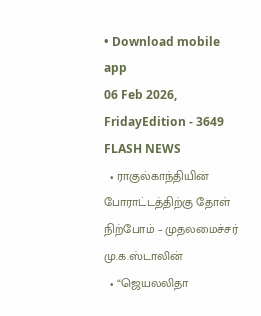• Download mobile app
06 Feb 2026, FridayEdition - 3649
FLASH NEWS
  • ராகுல்காந்தியின் போராட்டத்திற்கு தோள் நிற்போம் – முதலமைச்சர் மு.க.ஸ்டாலின்
  • “ஜெயலலிதா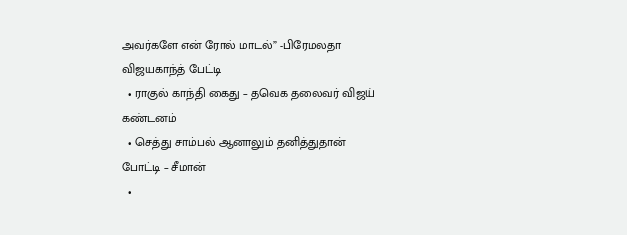அவர்களே என் ரோல் மாடல்” -பிரேமலதா விஜயகாந்த் பேட்டி
  • ராகுல் காந்தி கைது – தவெக தலைவர் விஜய் கண்டனம்
  • செத்து சாம்பல் ஆனாலும் தனித்துதான் போட்டி – சீமான்
  •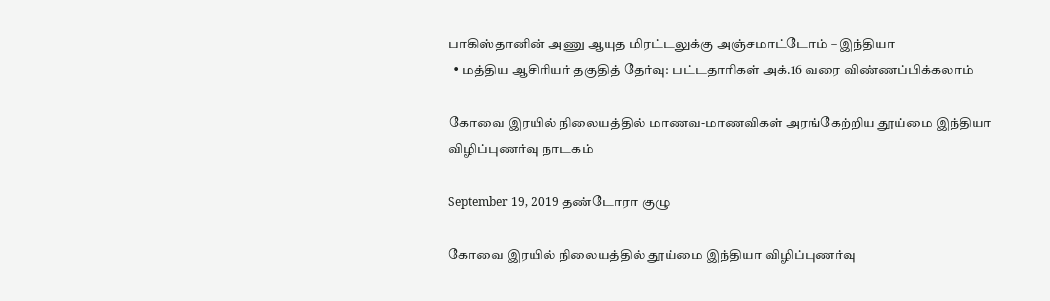பாகிஸ்தானின் அணு ஆயுத மிரட்டலுக்கு அஞ்சமாட்டோம் – இந்தியா
  • மத்திய ஆசிரியர் தகுதித் தேர்வு: பட்டதாரிகள் அக்.16 வரை விண்ணப்பிக்கலாம்

கோவை இரயில் நிலையத்தில் மாணவ-மாணவிகள் அரங்கேற்றிய தூய்மை இந்தியா விழிப்புணர்வு நாடகம்

September 19, 2019 தண்டோரா குழு

கோவை இரயில் நிலையத்தில் தூய்மை இந்தியா விழிப்புணர்வு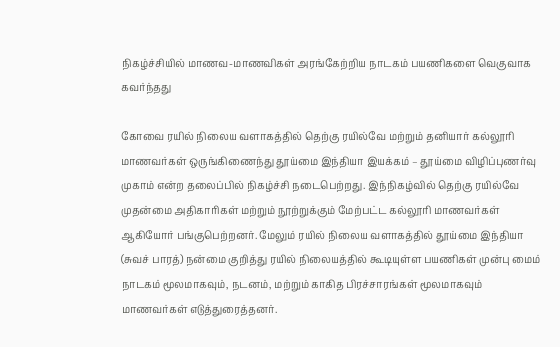நிகழ்ச்சியில் மாணவ-மாணவிகள் அரங்கேற்றிய நாடகம் பயணிகளை வெகுவாக கவர்ந்தது

கோவை ரயில் நிலைய வளாகத்தில் தெற்கு ரயில்வே மற்றும் தனியார் கல்லூரி மாணவர்கள் ஒருங்கிணைந்து தூய்மை இந்தியா இயக்கம் – தூய்மை விழிப்புணர்வு முகாம் என்ற தலைப்பில் நிகழ்ச்சி நடைபெற்றது. இந்நிகழ்வில் தெற்கு ரயில்வே முதன்மை அதிகாரிகள் மற்றும் நூற்றுக்கும் மேற்பட்ட கல்லூரி மாணவர்கள் ஆகியோர் பங்குபெற்றனர். மேலும் ரயில் நிலைய வளாகத்தில் தூய்மை இந்தியா (சுவச் பாரத்) நன்மை குறித்து ரயில் நிலையத்தில் கூடியுள்ள பயணிகள் முன்பு மைம் நாடகம் மூலமாகவும், நடனம், மற்றும் காகித பிரச்சாரங்கள் மூலமாகவும் மாணவர்கள் எடுத்துரைத்தனர்.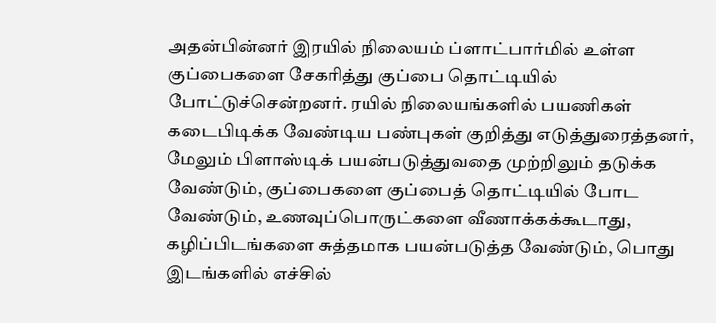அதன்பின்னர் இரயில் நிலையம் ப்ளாட்பார்மில் உள்ள குப்பைகளை சேகரித்து குப்பை தொட்டியில் போட்டுச்சென்றனர். ரயில் நிலையங்களில் பயணிகள் கடைபிடிக்க வேண்டிய பண்புகள் குறித்து எடுத்துரைத்தனர், மேலும் பிளாஸ்டிக் பயன்படுத்துவதை முற்றிலும் தடுக்க வேண்டும், குப்பைகளை குப்பைத் தொட்டியில் போட வேண்டும், உணவுப்பொருட்களை வீணாக்கக்கூடாது, கழிப்பிடங்களை சுத்தமாக பயன்படுத்த வேண்டும், பொது இடங்களில் எச்சில்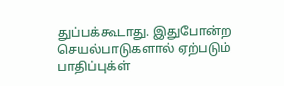துப்பக்கூடாது. இதுபோன்ற செயல்பாடுகளால் ஏற்படும் பாதிப்புக்ள்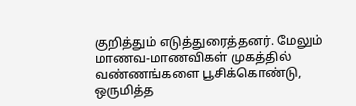குறித்தும் எடுத்துரைத்தனர். மேலும் மாணவ-மாணவிகள் முகத்தில் வண்ணங்களை பூசிக்கொண்டு, ஒருமித்த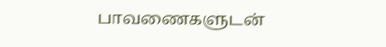பாவணைகளுடன்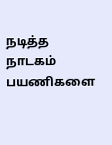நடித்த நாடகம் பயணிகளை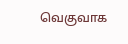வெகுவாக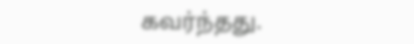கவர்ந்தது.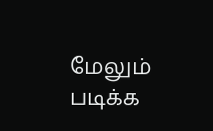மேலும் படிக்க